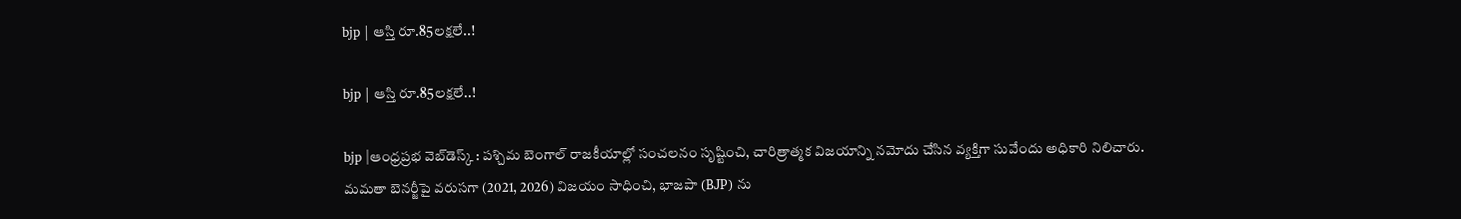bjp | ఆస్తి రూ.85ల‌క్ష‌లే..!

bjp | ఆస్తి రూ.85ల‌క్ష‌లే..!

bjp |ఆంధ్ర‌ప్ర‌భ వెబ్‌డెస్క్ : పశ్చిమ బెంగాల్ రాజకీయాల్లో సంచలనం సృష్టించి, చారిత్రాత్మక విజయాన్ని నమోదు చేసిన వ్యక్తిగా సువేందు అధికారి నిలిచారు. మమతా బెనర్జీపై వరుసగా (2021, 2026) విజయం సాధించి, భాజపా (BJP) ను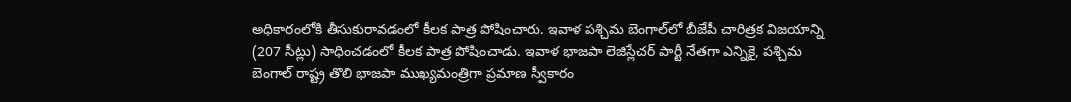అధికారంలోకి తీసుకురావడంలో కీలక పాత్ర పోషించారు. ఇవాళ ప‌శ్చిమ బెంగాల్‌లో బీజేపీ చారిత్రక విజయాన్ని (207 సీట్లు) సాధించ‌డంలో కీల‌క పాత్ర పోషించాడు. ఇవాళ భాజపా లెజిస్లేచర్ పార్టీ నేతగా ఎన్నికై, పశ్చిమ బెంగాల్ రాష్ట్ర తొలి భాజపా ముఖ్యమంత్రిగా ప్రమాణ స్వీకారం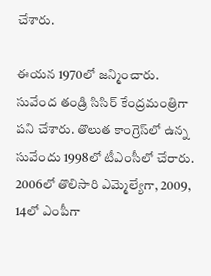చేశారు.

ఈయ‌న 1970లో జ‌న్మించారు. సువేంద తండ్రి సిసిర్ కేంద్ర‌మంత్రిగా ప‌ని చేశారు. తొలుత కాంగ్రెస్‌లో ఉన్న సువేందు 1998లో టీఎంసీలో చేరారు. 2006లో తొలిసారి ఎమ్మెల్యేగా, 2009, 14లో ఎంపీగా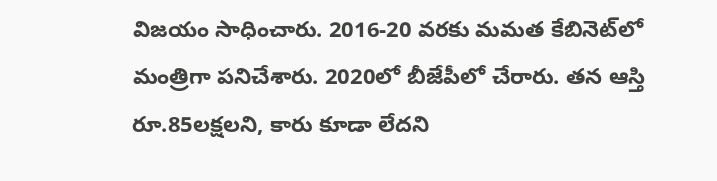విజ‌యం సాధించారు. 2016-20 వ‌ర‌కు మ‌మ‌త కేబినెట్‌లో మంత్రిగా ప‌నిచేశారు. 2020లో బీజేపీలో చేరారు. త‌న ఆస్తి రూ.85ల‌క్ష‌ల‌ని, కారు కూడా లేద‌ని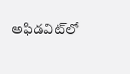అఫిడ‌విట్‌లో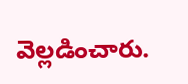వెల్ల‌డించారు.